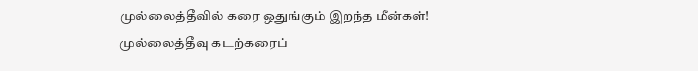முல்லைத்தீவில் கரை ஒதுங்கும் இறந்த மீன்கள்!
முல்லைத்தீவு கடற்கரைப்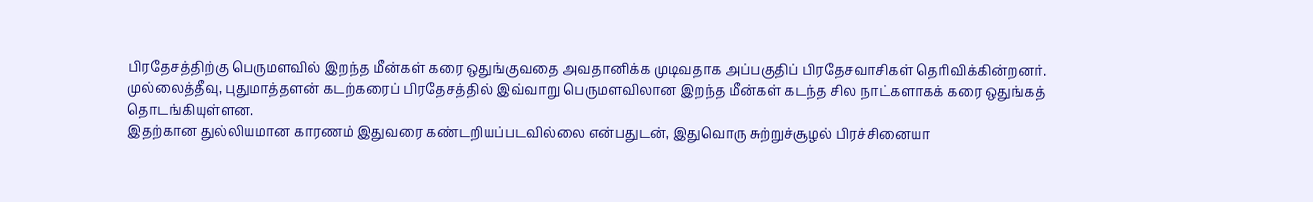பிரதேசத்திற்கு பெருமளவில் இறந்த மீன்கள் கரை ஒதுங்குவதை அவதானிக்க முடிவதாக அப்பகுதிப் பிரதேசவாசிகள் தெரிவிக்கின்றனர்.
முல்லைத்தீவு, புதுமாத்தளன் கடற்கரைப் பிரதேசத்தில் இவ்வாறு பெருமளவிலான இறந்த மீன்கள் கடந்த சில நாட்களாகக் கரை ஒதுங்கத் தொடங்கியுள்ளன.
இதற்கான துல்லியமான காரணம் இதுவரை கண்டறியப்படவில்லை என்பதுடன், இதுவொரு சுற்றுச்சூழல் பிரச்சினையா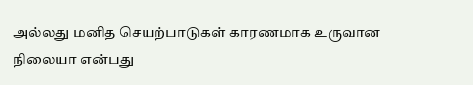அல்லது மனித செயற்பாடுகள் காரணமாக உருவான நிலையா என்பது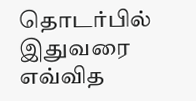தொடர்பில் இதுவரை எவ்வித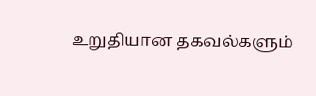உறுதியான தகவல்களும்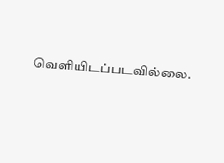வெளியிடப்படவில்லை.